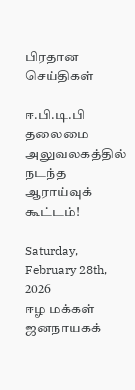பிரதான செய்திகள்

ஈ.பி.டி.பி தலைமை அலுவலகத்தில் நடந்த ஆராய்வுக் கூட்டம்!

Saturday, February 28th, 2026
ஈழ மக்கள் ஜனநாயகக்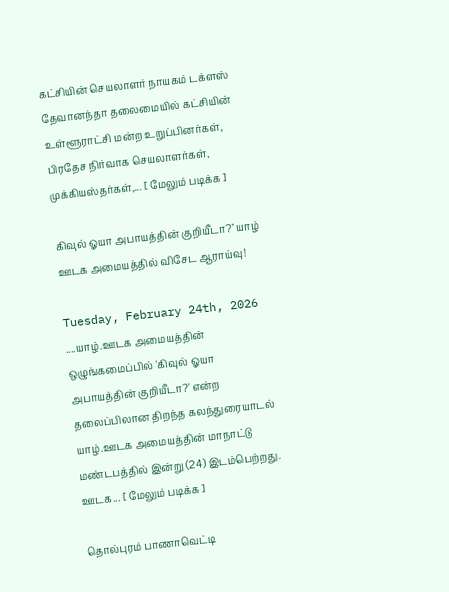கட்சியின் செயலாளர் நாயகம் டக்ளஸ் தேவானந்தா தலைமையில் கட்சியின் உள்ளூராட்சி மன்ற உறுப்பினர்கள், பிரதேச நிர்வாக செயலாளர்கள், முக்கியஸ்தர்கள்,... [ மேலும் படிக்க ]

கிவுல் ஓயா அபாயத்தின் குறியீடா?’ யாழ் ஊடக அமையத்தில் விசேட ஆராய்வு!

Tuesday, February 24th, 2026
....யாழ்.ஊடக அமையத்தின் ஒழுங்கமைப்பில் 'கிவுல் ஓயா அபாயத்தின் குறியீடா?' என்ற தலைப்பிலான திறந்த கலந்துரையாடல் யாழ்.ஊடக அமையத்தின் மாநாட்டு மண்டபத்தில் இன்று (24) இடம்பெற்றது. ஊடக... [ மேலும் படிக்க ]

தொல்புரம் பாணாவெட்டி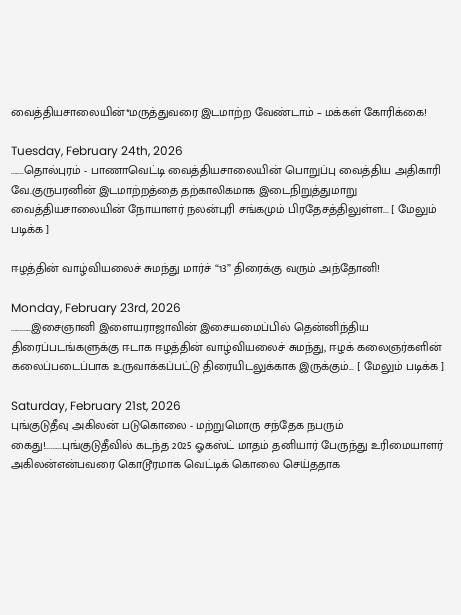வைத்தியசாலையின்*மருத்துவரை இடமாற்ற வேண்டாம் – மக்கள் கோரிக்கை!

Tuesday, February 24th, 2026
.......தொல்புரம் - பாணாவெட்டி வைத்தியசாலையின் பொறுப்பு வைத்திய அதிகாரி வே.குருபரனின் இடமாற்றத்தை தற்காலிகமாக இடைநிறுத்துமாறு வைத்தியசாலையின் நோயாளர் நலன்புரி சங்கமும் பிரதேசத்திலுள்ள... [ மேலும் படிக்க ]

ஈழத்தின் வாழ்வியலைச் சுமந்து மார்ச் “13” திரைக்கு வரும் அந்தோனி!

Monday, February 23rd, 2026
...........இசைஞானி இளையராஜாவின் இசையமைப்பில் தென்னிந்திய திரைப்படங்களுக்கு ஈடாக ஈழத்தின் வாழ்வியலைச் சுமந்து, ஈழக் கலைஞர்களின் கலைப்படைப்பாக உருவாக்கப்பட்டு திரையிடலுக்காக இருக்கும்... [ மேலும் படிக்க ]

Saturday, February 21st, 2026
புங்குடுதீவு அகிலன் படுகொலை - மற்றுமொரு சந்தேக நபரும் கைது!.........புங்குடுதீவில் கடந்த 2025 ஓகஸ்ட் மாதம் தனியார் பேருந்து உரிமையாளர் அகிலன்என்பவரை கொடூரமாக வெட்டிக் கொலை செய்ததாக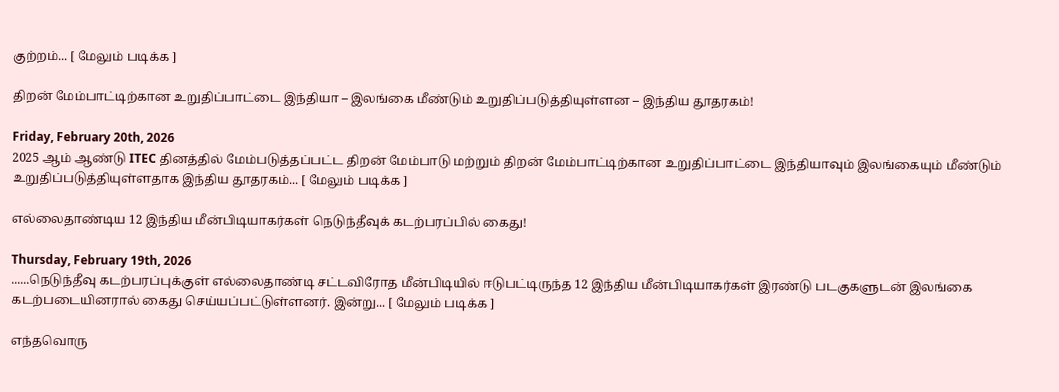குற்றம்... [ மேலும் படிக்க ]

திறன் மேம்பாட்டிற்கான உறுதிப்பாட்டை இந்தியா – இலங்கை மீண்டும் உறுதிப்படுத்தியுள்ளன – இந்திய தூதரகம்!

Friday, February 20th, 2026
2025 ஆம் ஆண்டு ITEC தினத்தில் மேம்படுத்தப்பட்ட திறன் மேம்பாடு மற்றும் திறன் மேம்பாட்டிற்கான உறுதிப்பாட்டை இந்தியாவும் இலங்கையும் மீண்டும் உறுதிப்படுத்தியுள்ளதாக இந்திய தூதரகம்... [ மேலும் படிக்க ]

எல்லைதாண்டிய 12 இந்திய மீன்பிடியாகர்கள் நெடுந்தீவுக் கடற்பரப்பில் கைது!

Thursday, February 19th, 2026
......நெடுந்தீவு கடற்பரப்புக்குள் எல்லைதாண்டி சட்டவிரோத மீன்பிடியில் ஈடுபட்டிருந்த 12 இந்திய மீன்பிடியாகர்கள் இரண்டு படகுகளுடன் இலங்கை கடற்படையினரால் கைது செய்யப்பட்டுள்ளனர். இன்று... [ மேலும் படிக்க ]

எந்தவொரு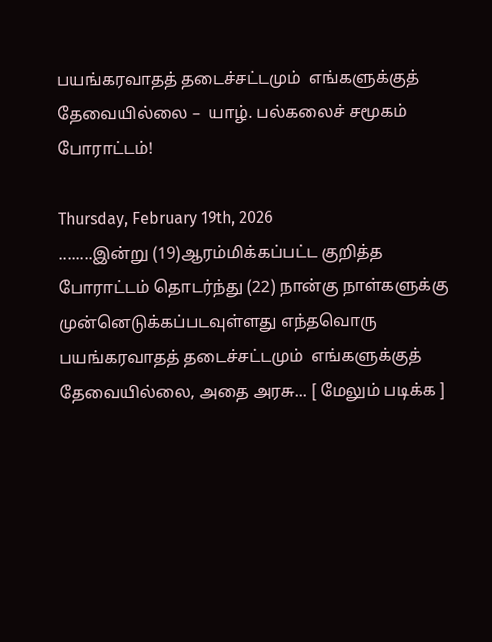பயங்கரவாதத் தடைச்சட்டமும்  எங்களுக்குத் தேவையில்லை –  யாழ். பல்கலைச் சமூகம் போராட்டம்!

Thursday, February 19th, 2026
........இன்று (19)ஆரம்மிக்கப்பட்ட குறித்த போராட்டம் தொடர்ந்து (22) நான்கு நாள்களுக்கு முன்னெடுக்கப்படவுள்ளது எந்தவொரு பயங்கரவாதத் தடைச்சட்டமும்  எங்களுக்குத் தேவையில்லை, அதை அரசு... [ மேலும் படிக்க ]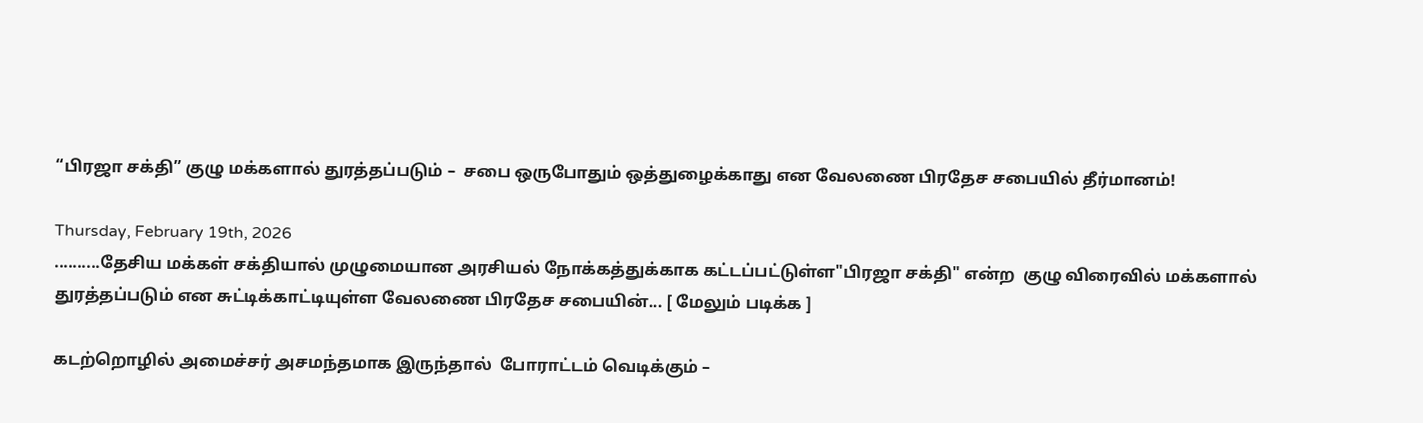“பிரஜா சக்தி” குழு மக்களால் துரத்தப்படும் –  சபை ஒருபோதும் ஒத்துழைக்காது என வேலணை பிரதேச சபையில் தீர்மானம்!

Thursday, February 19th, 2026
..........தேசிய மக்கள் சக்தியால் முழுமையான அரசியல் நோக்கத்துக்காக கட்டப்பட்டுள்ள"பிரஜா சக்தி" என்ற  குழு விரைவில் மக்களால் துரத்தப்படும் என சுட்டிக்காட்டியுள்ள வேலணை பிரதேச சபையின்... [ மேலும் படிக்க ]

கடற்றொழில் அமைச்சர் அசமந்தமாக இருந்தால்  போராட்டம் வெடிக்கும் –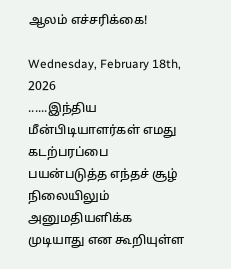ஆலம் எச்சரிக்கை!

Wednesday, February 18th, 2026
......இந்திய மீன்பிடியாளர்கள் எமது கடற்பரப்பை பயன்படுத்த எந்தச் சூழ் நிலையிலும் அனுமதியளிக்க முடியாது என கூறியுள்ள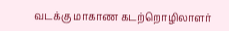வடக்கு மாகாண கடற்றொழிலாளர்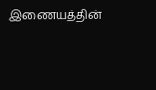இணையத்தின்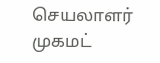செயலாளர் முகமட்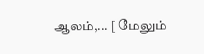ஆலம்,... [ மேலும்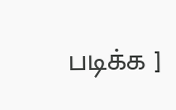படிக்க ]